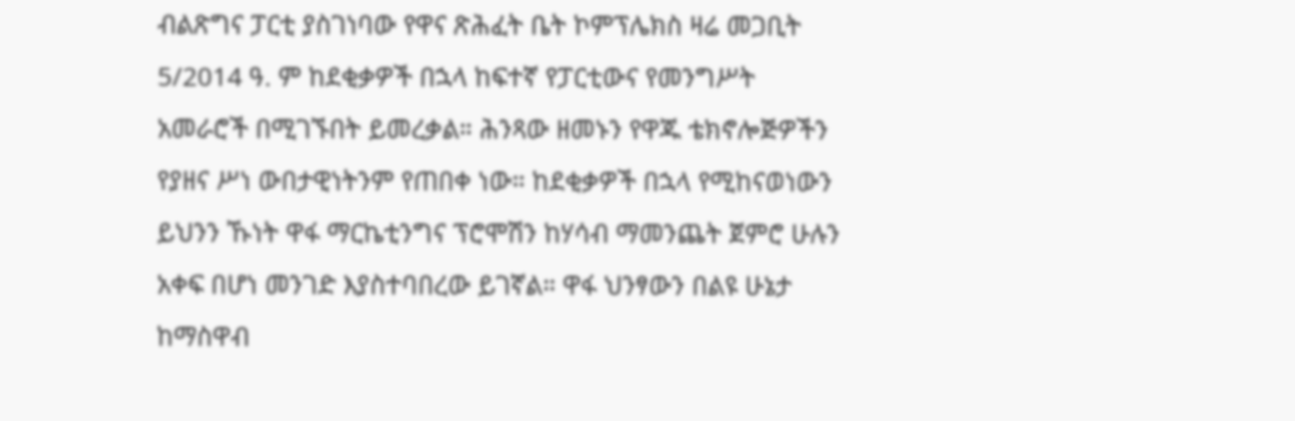ብልጽግና ፓርቲ ያስገነባው የዋና ጽሕፈት ቤት ኮምፕሌክስ ዛሬ መጋቢት 5/2014 ዓ. ም ከደቂቃዎች በኋላ ከፍተኛ የፓርቲውና የመንግሥት አመራሮች በሚገኙበት ይመረቃል። ሕንጻው ዘመኑን የዋጁ ቴክኖሎጅዎችን የያዘና ሥነ ውበታዊነትንም የጠበቀ ነው። ከደቂቃዎች በኋላ የሚከናወነውን ይህንን ኹነት ዋፋ ማርኬቲንግና ፕሮሞሽን ከሃሳብ ማመንጨት ጀምሮ ሁሉን አቀፍ በሆነ መንገድ እያስተባበረው ይገኛል። ዋፋ ህንፃውን በልዩ ሁኔታ ከማስዋብ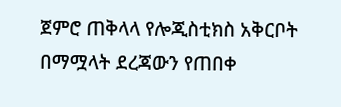ጀምሮ ጠቅላላ የሎጂስቲክስ አቅርቦት በማሟላት ደረጃውን የጠበቀ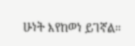ሁነት እየከወነ ይገኛል።